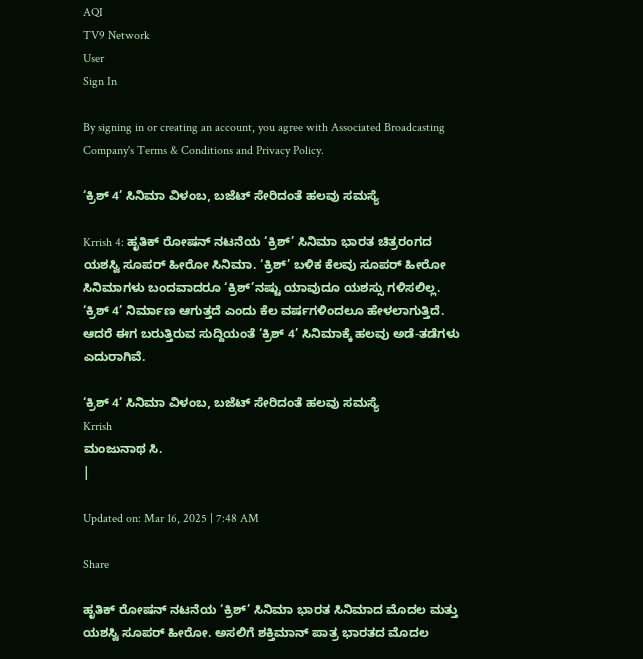AQI
TV9 Network
User
Sign In

By signing in or creating an account, you agree with Associated Broadcasting Company's Terms & Conditions and Privacy Policy.

‘ಕ್ರಿಶ್ 4’ ಸಿನಿಮಾ ವಿಳಂಬ, ಬಜೆಟ್ ಸೇರಿದಂತೆ ಹಲವು ಸಮಸ್ಯೆ

Krrish 4: ಹೃತಿಕ್ ರೋಷನ್ ನಟನೆಯ ‘ಕ್ರಿಶ್’ ಸಿನಿಮಾ ಭಾರತ ಚಿತ್ರರಂಗದ ಯಶಸ್ವಿ ಸೂಪರ್ ಹೀರೋ ಸಿನಿಮಾ. ‘ಕ್ರಿಶ್’ ಬಳಿಕ ಕೆಲವು ಸೂಪರ್ ಹೀರೋ ಸಿನಿಮಾಗಳು ಬಂದವಾದರೂ ‘ಕ್ರಿಶ್’ನಷ್ಟು ಯಾವುದೂ ಯಶಸ್ಸು ಗಳಿಸಲಿಲ್ಲ. ‘ಕ್ರಿಶ್ 4’ ನಿರ್ಮಾಣ ಆಗುತ್ತದೆ ಎಂದು ಕೆಲ ವರ್ಷಗಳಿಂದಲೂ ಹೇಳಲಾಗುತ್ತಿದೆ. ಆದರೆ ಈಗ ಬರುತ್ತಿರುವ ಸುದ್ದಿಯಂತೆ ‘ಕ್ರಿಶ್ 4’ ಸಿನಿಮಾಕ್ಕೆ ಹಲವು ಅಡೆ-ತಡೆಗಳು ಎದುರಾಗಿವೆ.

‘ಕ್ರಿಶ್ 4’ ಸಿನಿಮಾ ವಿಳಂಬ, ಬಜೆಟ್ ಸೇರಿದಂತೆ ಹಲವು ಸಮಸ್ಯೆ
Krrish
ಮಂಜುನಾಥ ಸಿ.
|

Updated on: Mar 16, 2025 | 7:48 AM

Share

ಹೃತಿಕ್ ರೋಷನ್ ನಟನೆಯ ‘ಕ್ರಿಶ್’ ಸಿನಿಮಾ ಭಾರತ ಸಿನಿಮಾದ ಮೊದಲ ಮತ್ತು ಯಶಸ್ವಿ ಸೂಪರ್ ಹೀರೋ. ಅಸಲಿಗೆ ಶಕ್ತಿಮಾನ್ ಪಾತ್ರ ಭಾರತದ ಮೊದಲ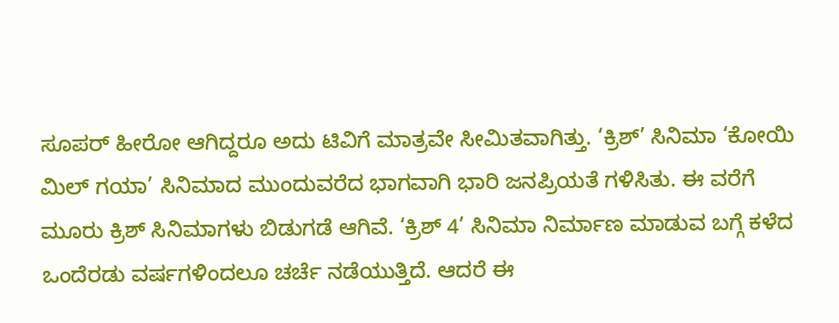ಸೂಪರ್ ಹೀರೋ ಆಗಿದ್ದರೂ ಅದು ಟಿವಿಗೆ ಮಾತ್ರವೇ ಸೀಮಿತವಾಗಿತ್ತು. ‘ಕ್ರಿಶ್’ ಸಿನಿಮಾ ‘ಕೋಯಿ ಮಿಲ್ ಗಯಾ’ ಸಿನಿಮಾದ ಮುಂದುವರೆದ ಭಾಗವಾಗಿ ಭಾರಿ ಜನಪ್ರಿಯತೆ ಗಳಿಸಿತು. ಈ ವರೆಗೆ ಮೂರು ಕ್ರಿಶ್ ಸಿನಿಮಾಗಳು ಬಿಡುಗಡೆ ಆಗಿವೆ. ‘ಕ್ರಿಶ್ 4’ ಸಿನಿಮಾ ನಿರ್ಮಾಣ ಮಾಡುವ ಬಗ್ಗೆ ಕಳೆದ ಒಂದೆರಡು ವರ್ಷಗಳಿಂದಲೂ ಚರ್ಚೆ ನಡೆಯುತ್ತಿದೆ. ಆದರೆ ಈ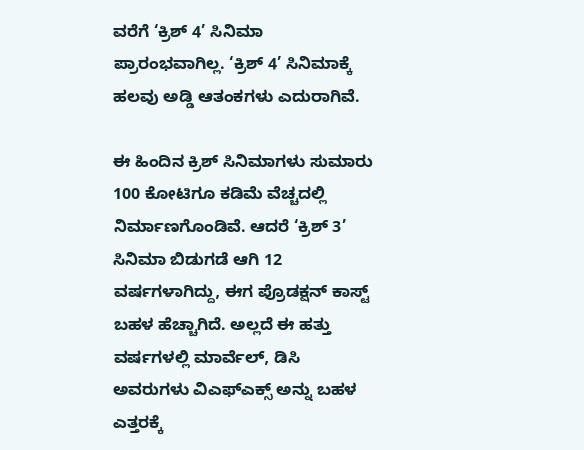ವರೆಗೆ ‘ಕ್ರಿಶ್ 4’ ಸಿನಿಮಾ ಪ್ರಾರಂಭವಾಗಿಲ್ಲ. ‘ಕ್ರಿಶ್ 4’ ಸಿನಿಮಾಕ್ಕೆ ಹಲವು ಅಡ್ಡಿ ಆತಂಕಗಳು ಎದುರಾಗಿವೆ.

ಈ ಹಿಂದಿನ ಕ್ರಿಶ್ ಸಿನಿಮಾಗಳು ಸುಮಾರು 100 ಕೋಟಿಗೂ ಕಡಿಮೆ ವೆಚ್ಚದಲ್ಲಿ ನಿರ್ಮಾಣಗೊಂಡಿವೆ. ಆದರೆ ‘ಕ್ರಿಶ್ 3’ ಸಿನಿಮಾ ಬಿಡುಗಡೆ ಆಗಿ 12 ವರ್ಷಗಳಾಗಿದ್ದು, ಈಗ ಪ್ರೊಡಕ್ಷನ್ ಕಾಸ್ಟ್ ಬಹಳ ಹೆಚ್ಚಾಗಿದೆ. ಅಲ್ಲದೆ ಈ ಹತ್ತು ವರ್ಷಗಳಲ್ಲಿ ಮಾರ್ವೆಲ್, ಡಿಸಿ ಅವರುಗಳು ವಿಎಫ್ಎಕ್ಸ್ ಅನ್ನು ಬಹಳ ಎತ್ತರಕ್ಕೆ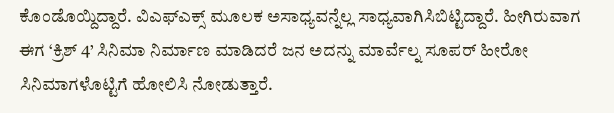ಕೊಂಡೊಯ್ದಿದ್ದಾರೆ. ವಿಎಫ್ಎಕ್ಸ್ ಮೂಲಕ ಅಸಾಧ್ಯವನ್ನೆಲ್ಲ ಸಾಧ್ಯವಾಗಿಸಿಬಿಟ್ಟಿದ್ದಾರೆ. ಹೀಗಿರುವಾಗ ಈಗ ‘ಕ್ರಿಶ್ 4’ ಸಿನಿಮಾ ನಿರ್ಮಾಣ ಮಾಡಿದರೆ ಜನ ಅದನ್ನು ಮಾರ್ವೆಲ್ನ ಸೂಪರ್ ಹೀರೋ ಸಿನಿಮಾಗಳೊಟ್ಟಿಗೆ ಹೋಲಿಸಿ ನೋಡುತ್ತಾರೆ.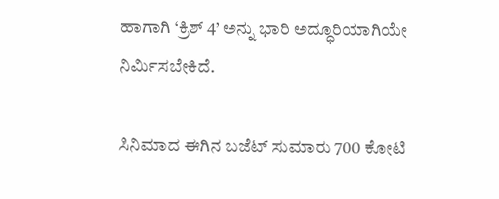ಹಾಗಾಗಿ ‘ಕ್ರಿಶ್ 4’ ಅನ್ನು ಭಾರಿ ಅದ್ಧೂರಿಯಾಗಿಯೇ ನಿರ್ಮಿಸಬೇಕಿದೆ.

ಸಿನಿಮಾದ ಈಗಿನ ಬಜೆಟ್ ಸುಮಾರು 700 ಕೋಟಿ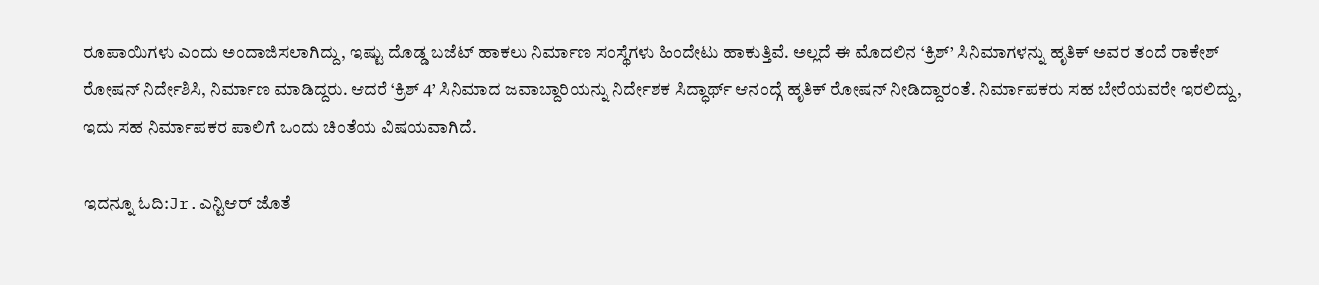ರೂಪಾಯಿಗಳು ಎಂದು ಅಂದಾಜಿಸಲಾಗಿದ್ದು, ಇಷ್ಟು ದೊಡ್ಡ ಬಜೆಟ್ ಹಾಕಲು ನಿರ್ಮಾಣ ಸಂಸ್ಥೆಗಳು ಹಿಂದೇಟು ಹಾಕುತ್ತಿವೆ. ಅಲ್ಲದೆ ಈ ಮೊದಲಿನ ‘ಕ್ರಿಶ್’ ಸಿನಿಮಾಗಳನ್ನು ಹೃತಿಕ್ ಅವರ ತಂದೆ ರಾಕೇಶ್ ರೋಷನ್ ನಿರ್ದೇಶಿಸಿ, ನಿರ್ಮಾಣ ಮಾಡಿದ್ದರು. ಆದರೆ ‘ಕ್ರಿಶ್ 4’ ಸಿನಿಮಾದ ಜವಾಬ್ದಾರಿಯನ್ನು ನಿರ್ದೇಶಕ ಸಿದ್ಧಾರ್ಥ್ ಆನಂದ್ಗೆ ಹೃತಿಕ್ ರೋಷನ್ ನೀಡಿದ್ದಾರಂತೆ. ನಿರ್ಮಾಪಕರು ಸಹ ಬೇರೆಯವರೇ ಇರಲಿದ್ದು, ಇದು ಸಹ ನಿರ್ಮಾಪಕರ ಪಾಲಿಗೆ ಒಂದು ಚಿಂತೆಯ ವಿಷಯವಾಗಿದೆ.

ಇದನ್ನೂ ಓದಿ:Jr.ಎನ್ಟಿಆರ್ ಜೊತೆ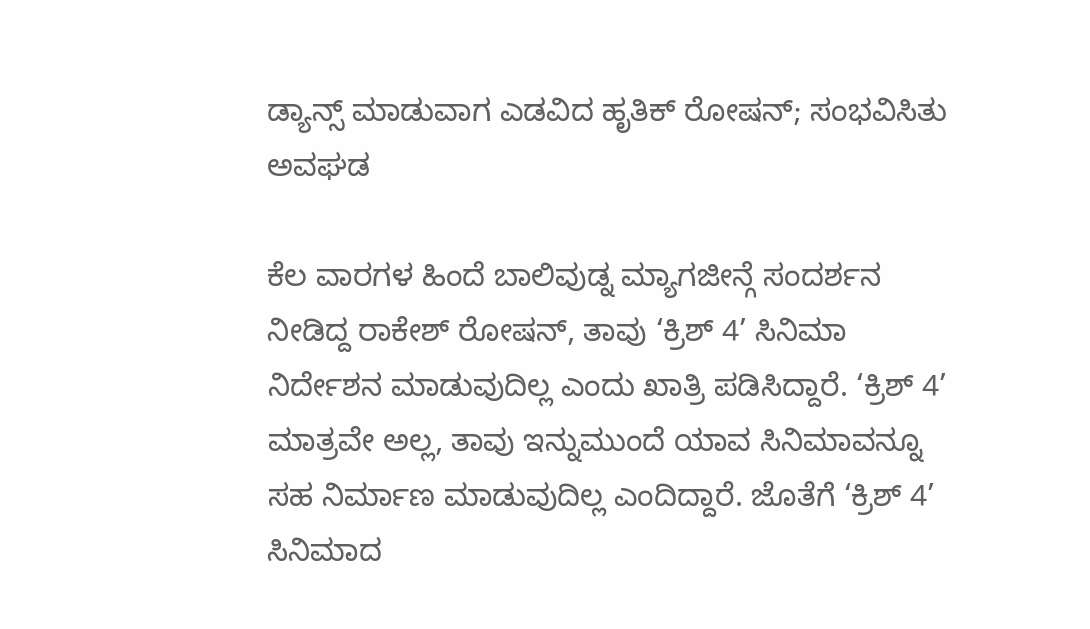ಡ್ಯಾನ್ಸ್ ಮಾಡುವಾಗ ಎಡವಿದ ಹೃತಿಕ್ ರೋಷನ್; ಸಂಭವಿಸಿತು ಅವಘಡ

ಕೆಲ ವಾರಗಳ ಹಿಂದೆ ಬಾಲಿವುಡ್ನ ಮ್ಯಾಗಜೀನ್ಗೆ ಸಂದರ್ಶನ ನೀಡಿದ್ದ ರಾಕೇಶ್ ರೋಷನ್, ತಾವು ‘ಕ್ರಿಶ್ 4’ ಸಿನಿಮಾ ನಿರ್ದೇಶನ ಮಾಡುವುದಿಲ್ಲ ಎಂದು ಖಾತ್ರಿ ಪಡಿಸಿದ್ದಾರೆ. ‘ಕ್ರಿಶ್ 4’ ಮಾತ್ರವೇ ಅಲ್ಲ, ತಾವು ಇನ್ನುಮುಂದೆ ಯಾವ ಸಿನಿಮಾವನ್ನೂ ಸಹ ನಿರ್ಮಾಣ ಮಾಡುವುದಿಲ್ಲ ಎಂದಿದ್ದಾರೆ. ಜೊತೆಗೆ ‘ಕ್ರಿಶ್ 4’ ಸಿನಿಮಾದ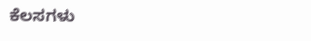ಕೆಲಸಗಳು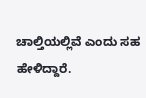ಚಾಲ್ತಿಯಲ್ಲಿವೆ ಎಂದು ಸಹ ಹೇಳಿದ್ದಾರೆ.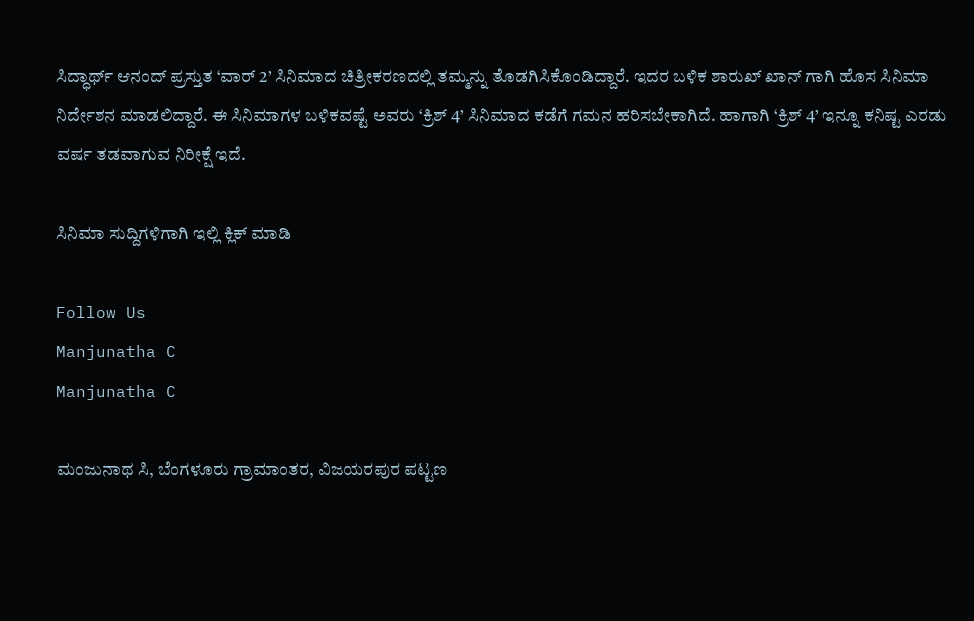ಸಿದ್ಧಾರ್ಥ್ ಆನಂದ್ ಪ್ರಸ್ತುತ ‘ವಾರ್ 2’ ಸಿನಿಮಾದ ಚಿತ್ರೀಕರಣದಲ್ಲಿ ತಮ್ಮನ್ನು ತೊಡಗಿಸಿಕೊಂಡಿದ್ದಾರೆ. ಇದರ ಬಳಿಕ ಶಾರುಖ್ ಖಾನ್ ಗಾಗಿ ಹೊಸ ಸಿನಿಮಾ ನಿರ್ದೇಶನ ಮಾಡಲಿದ್ದಾರೆ. ಈ ಸಿನಿಮಾಗಳ ಬಳಿಕವಷ್ಟೆ ಅವರು ‘ಕ್ರಿಶ್ 4’ ಸಿನಿಮಾದ ಕಡೆಗೆ ಗಮನ ಹರಿಸಬೇಕಾಗಿದೆ. ಹಾಗಾಗಿ ‘ಕ್ರಿಶ್ 4’ ಇನ್ನೂ ಕನಿಷ್ಟ ಎರಡು ವರ್ಷ ತಡವಾಗುವ ನಿರೀಕ್ಷೆ ಇದೆ.

ಸಿನಿಮಾ ಸುದ್ದಿಗಳಿಗಾಗಿ ಇಲ್ಲಿ ಕ್ಲಿಕ್ ಮಾಡಿ

Follow Us
Manjunatha C
Manjunatha C

ಮಂಜುನಾಥ ಸಿ, ಬೆಂಗಳೂರು ಗ್ರಾಮಾಂತರ, ವಿಜಯರಪುರ ಪಟ್ಟಣ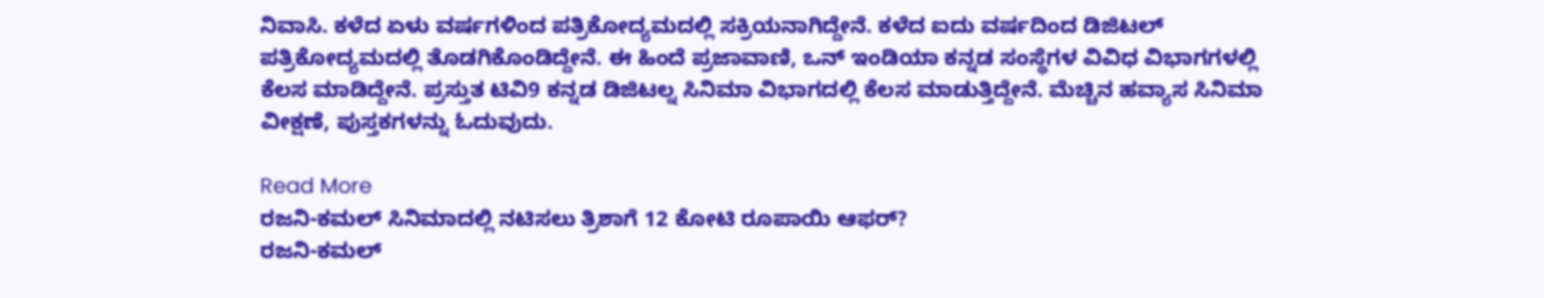ನಿವಾಸಿ. ಕಳೆದ ಏಳು ವರ್ಷಗಳಿಂದ ಪತ್ರಿಕೋದ್ಯಮದಲ್ಲಿ ಸಕ್ರಿಯನಾಗಿದ್ದೇನೆ. ಕಳೆದ ಐದು ವರ್ಷದಿಂದ ಡಿಜಿಟಲ್ ಪತ್ರಿಕೋದ್ಯಮದಲ್ಲಿ ತೊಡಗಿಕೊಂಡಿದ್ದೇನೆ. ಈ ಹಿಂದೆ ಪ್ರಜಾವಾಣಿ, ಒನ್ ಇಂಡಿಯಾ ಕನ್ನಡ ಸಂಸ್ಥೆಗಳ ವಿವಿಧ ವಿಭಾಗಗಳಲ್ಲಿ ಕೆಲಸ ಮಾಡಿದ್ದೇನೆ. ಪ್ರಸ್ತುತ ಟಿವಿ9 ಕನ್ನಡ ಡಿಜಿಟಲ್ನ ಸಿನಿಮಾ ವಿಭಾಗದಲ್ಲಿ ಕೆಲಸ ಮಾಡುತ್ತಿದ್ದೇನೆ. ಮೆಚ್ಚಿನ ಹವ್ಯಾಸ ಸಿನಿಮಾ ವೀಕ್ಷಣೆ, ಪುಸ್ತಕಗಳನ್ನು ಓದುವುದು.

Read More
ರಜನಿ-ಕಮಲ್ ಸಿನಿಮಾದಲ್ಲಿ ನಟಿಸಲು ತ್ರಿಶಾಗೆ 12 ಕೋಟಿ ರೂಪಾಯಿ ಆಫರ್?
ರಜನಿ-ಕಮಲ್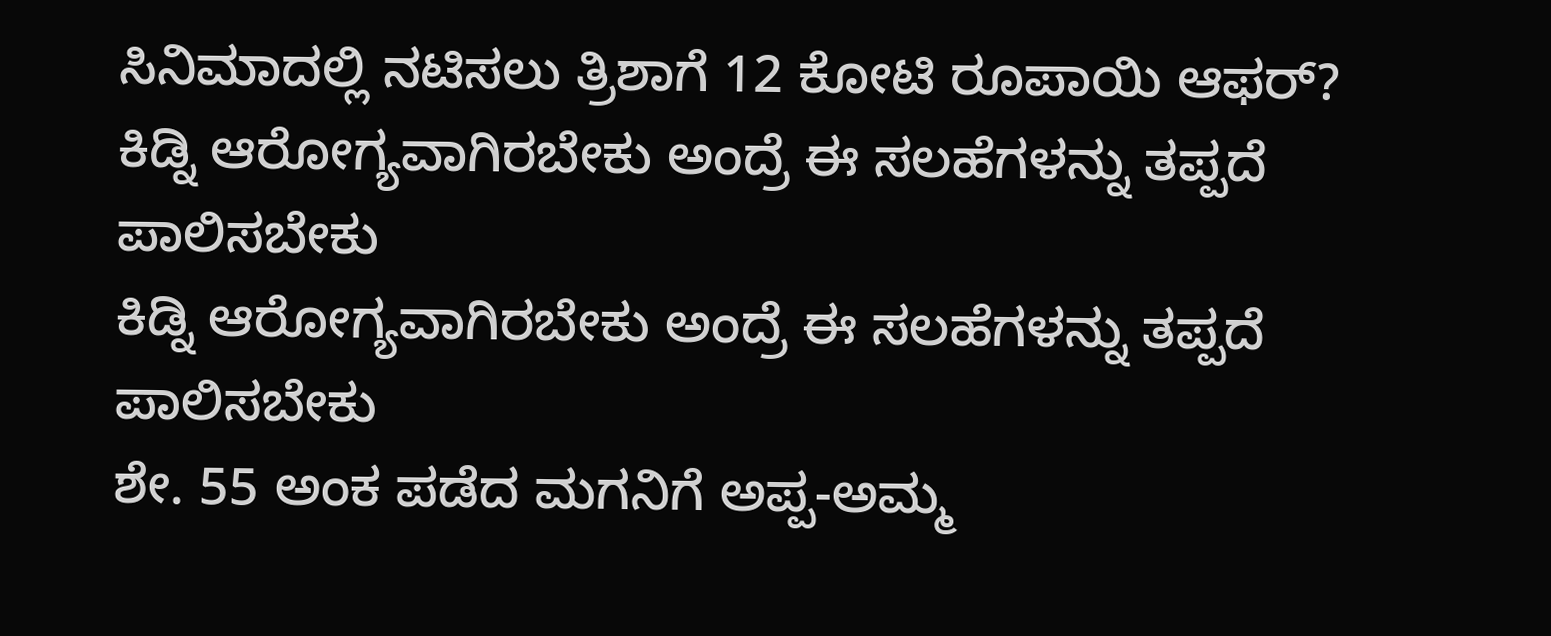ಸಿನಿಮಾದಲ್ಲಿ ನಟಿಸಲು ತ್ರಿಶಾಗೆ 12 ಕೋಟಿ ರೂಪಾಯಿ ಆಫರ್?
ಕಿಡ್ನಿ ಆರೋಗ್ಯವಾಗಿರಬೇಕು ಅಂದ್ರೆ ಈ ಸಲಹೆಗಳನ್ನು ತಪ್ಪದೆ ಪಾಲಿಸಬೇಕು
ಕಿಡ್ನಿ ಆರೋಗ್ಯವಾಗಿರಬೇಕು ಅಂದ್ರೆ ಈ ಸಲಹೆಗಳನ್ನು ತಪ್ಪದೆ ಪಾಲಿಸಬೇಕು
ಶೇ. 55 ಅಂಕ ಪಡೆದ ಮಗನಿಗೆ ಅಪ್ಪ-ಅಮ್ಮ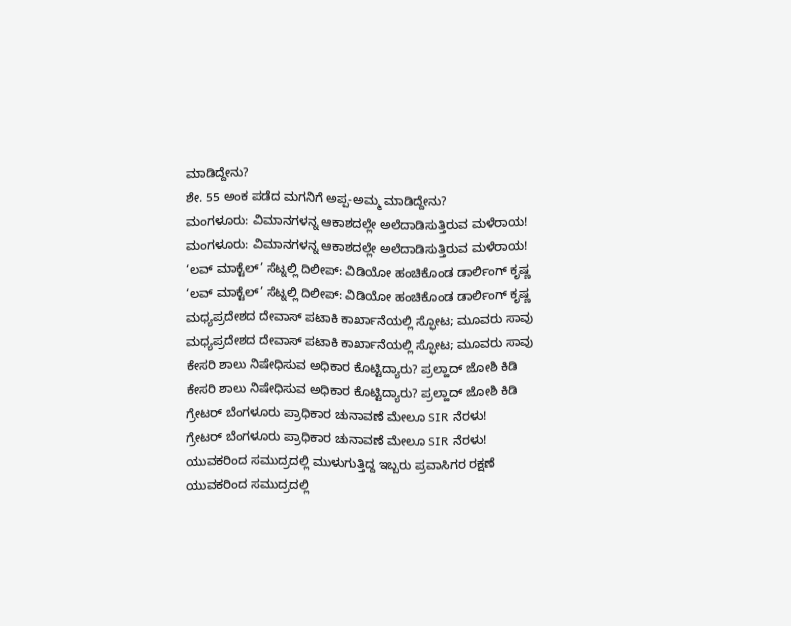ಮಾಡಿದ್ದೇನು?
ಶೇ. 55 ಅಂಕ ಪಡೆದ ಮಗನಿಗೆ ಅಪ್ಪ-ಅಮ್ಮ ಮಾಡಿದ್ದೇನು?
ಮಂಗಳೂರು: ವಿಮಾನಗಳನ್ನ ಆಕಾಶದಲ್ಲೇ ಅಲೆದಾಡಿಸುತ್ತಿರುವ ಮಳೆರಾಯ!
ಮಂಗಳೂರು: ವಿಮಾನಗಳನ್ನ ಆಕಾಶದಲ್ಲೇ ಅಲೆದಾಡಿಸುತ್ತಿರುವ ಮಳೆರಾಯ!
‘ಲವ್ ಮಾಕ್ಟೆಲ್’ ಸೆಟ್ನಲ್ಲಿ ದಿಲೀಪ್: ವಿಡಿಯೋ ಹಂಚಿಕೊಂಡ ಡಾರ್ಲಿಂಗ್ ಕೃಷ್ಣ
‘ಲವ್ ಮಾಕ್ಟೆಲ್’ ಸೆಟ್ನಲ್ಲಿ ದಿಲೀಪ್: ವಿಡಿಯೋ ಹಂಚಿಕೊಂಡ ಡಾರ್ಲಿಂಗ್ ಕೃಷ್ಣ
ಮಧ್ಯಪ್ರದೇಶದ ದೇವಾಸ್ ಪಟಾಕಿ ಕಾರ್ಖಾನೆಯಲ್ಲಿ ಸ್ಫೋಟ; ಮೂವರು ಸಾವು
ಮಧ್ಯಪ್ರದೇಶದ ದೇವಾಸ್ ಪಟಾಕಿ ಕಾರ್ಖಾನೆಯಲ್ಲಿ ಸ್ಫೋಟ; ಮೂವರು ಸಾವು
ಕೇಸರಿ ಶಾಲು ನಿಷೇಧಿಸುವ ಅಧಿಕಾರ ಕೊಟ್ಟಿದ್ಯಾರು? ಪ್ರಲ್ಹಾದ್ ಜೋಶಿ ಕಿಡಿ
ಕೇಸರಿ ಶಾಲು ನಿಷೇಧಿಸುವ ಅಧಿಕಾರ ಕೊಟ್ಟಿದ್ಯಾರು? ಪ್ರಲ್ಹಾದ್ ಜೋಶಿ ಕಿಡಿ
ಗ್ರೇಟರ್ ಬೆಂಗಳೂರು ಪ್ರಾಧಿಕಾರ ಚುನಾವಣೆ ಮೇಲೂ SIR ನೆರಳು!
ಗ್ರೇಟರ್ ಬೆಂಗಳೂರು ಪ್ರಾಧಿಕಾರ ಚುನಾವಣೆ ಮೇಲೂ SIR ನೆರಳು!
ಯುವಕರಿಂದ ಸಮುದ್ರದಲ್ಲಿ ಮುಳುಗುತ್ತಿದ್ದ ಇಬ್ಬರು ಪ್ರವಾಸಿಗರ ರಕ್ಷಣೆ
ಯುವಕರಿಂದ ಸಮುದ್ರದಲ್ಲಿ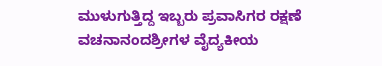ಮುಳುಗುತ್ತಿದ್ದ ಇಬ್ಬರು ಪ್ರವಾಸಿಗರ ರಕ್ಷಣೆ
ವಚನಾನಂದಶ್ರೀಗಳ ವೈದ್ಯಕೀಯ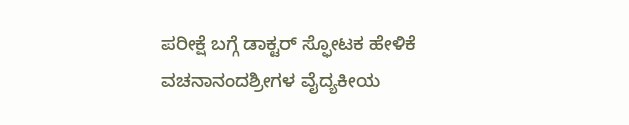ಪರೀಕ್ಷೆ ಬಗ್ಗೆ ಡಾಕ್ಟರ್ ಸ್ಫೋಟಕ ಹೇಳಿಕೆ
ವಚನಾನಂದಶ್ರೀಗಳ ವೈದ್ಯಕೀಯ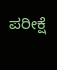ಪರೀಕ್ಷೆ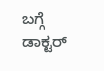ಬಗ್ಗೆ ಡಾಕ್ಟರ್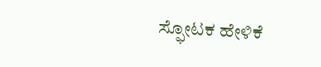ಸ್ಫೋಟಕ ಹೇಳಿಕೆ